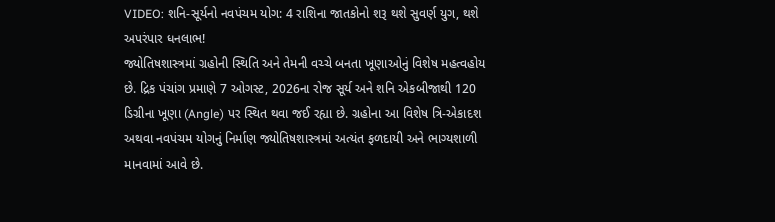VIDEO: શનિ-સૂર્યનો નવપંચમ યોગ: 4 રાશિના જાતકોનો શરૂ થશે સુવર્ણ યુગ, થશે અપરંપાર ધનલાભ!
જ્યોતિષશાસ્ત્રમાં ગ્રહોની સ્થિતિ અને તેમની વચ્ચે બનતા ખૂણાઓનું વિશેષ મહત્વહોય છે. દ્રિક પંચાંગ પ્રમાણે 7 ઓગસ્ટ, 2026ના રોજ સૂર્ય અને શનિ એકબીજાથી 120 ડિગ્રીના ખૂણા (Angle) પર સ્થિત થવા જઈ રહ્યા છે. ગ્રહોના આ વિશેષ ત્રિ-એકાદશ અથવા નવપંચમ યોગનું નિર્માણ જ્યોતિષશાસ્ત્રમાં અત્યંત ફળદાયી અને ભાગ્યશાળી માનવામાં આવે છે.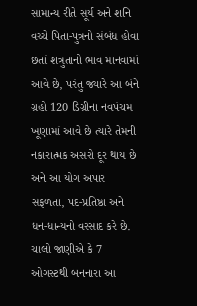સામાન્ય રીતે સૂર્ય અને શનિ વચ્ચે પિતા-પુત્રનો સંબંધ હોવા છતાં શત્રુતાનો ભાવ માનવામાં આવે છે, પરંતુ જ્યારે આ બંને ગ્રહો 120 ડિગ્રીના નવપંચમ ખૂણામાં આવે છે ત્યારે તેમની નકારાત્મક અસરો દૂર થાય છે અને આ યોગ અપાર સફળતા, પદ-પ્રતિષ્ઠા અને ધન-ધાન્યનો વરસાદ કરે છે. ચાલો જાણીએ કે 7 ઓગસ્ટથી બનનારા આ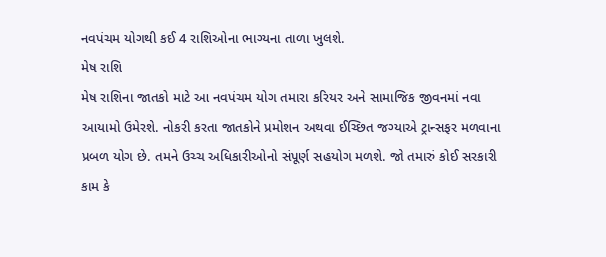નવપંચમ યોગથી કઈ 4 રાશિઓના ભાગ્યના તાળા ખુલશે.
મેષ રાશિ
મેષ રાશિના જાતકો માટે આ નવપંચમ યોગ તમારા કરિયર અને સામાજિક જીવનમાં નવા આયામો ઉમેરશે. નોકરી કરતા જાતકોને પ્રમોશન અથવા ઈચ્છિત જગ્યાએ ટ્રાન્સફર મળવાના પ્રબળ યોગ છે. તમને ઉચ્ચ અધિકારીઓનો સંપૂર્ણ સહયોગ મળશે. જો તમારું કોઈ સરકારી કામ કે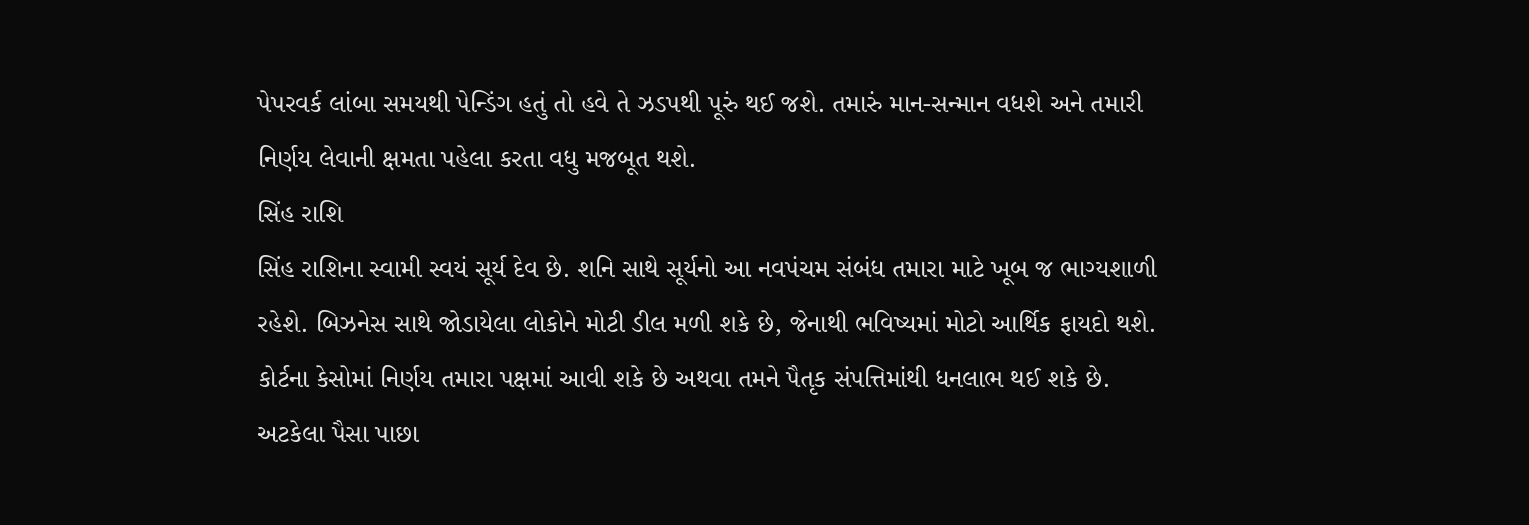પેપરવર્ક લાંબા સમયથી પેન્ડિંગ હતું તો હવે તે ઝડપથી પૂરું થઈ જશે. તમારું માન-સન્માન વધશે અને તમારી નિર્ણય લેવાની ક્ષમતા પહેલા કરતા વધુ મજબૂત થશે.
સિંહ રાશિ
સિંહ રાશિના સ્વામી સ્વયં સૂર્ય દેવ છે. શનિ સાથે સૂર્યનો આ નવપંચમ સંબંધ તમારા માટે ખૂબ જ ભાગ્યશાળી રહેશે. બિઝનેસ સાથે જોડાયેલા લોકોને મોટી ડીલ મળી શકે છે, જેનાથી ભવિષ્યમાં મોટો આર્થિક ફાયદો થશે. કોર્ટના કેસોમાં નિર્ણય તમારા પક્ષમાં આવી શકે છે અથવા તમને પૈતૃક સંપત્તિમાંથી ધનલાભ થઈ શકે છે. અટકેલા પૈસા પાછા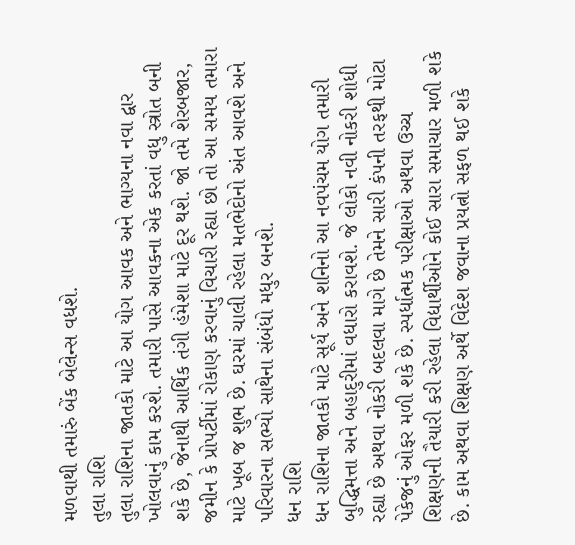મળવાથી તમારું બેંક બેલેન્સ વધશે.
તુલા રાશિ
તુલા રાશિના જાતકો માટે આ યોગ આવક અને ભાગ્યના નવા દ્વાર ખોલવાનું કામ કરશે. તમારી પાસે આવકના એક કરતાં વધુ સ્ત્રોત બની શકે છે, જેનાથી આર્થિક તંગી હંમેશા માટે દૂર થશે. જો તમે શેરબજાર, જમીન કે પ્રોપર્ટીમાં રોકાણ કરવાનું વિચારી રહ્યા છો તો આ સમય તમારા માટે ખૂબ જ શુભ છે. ઘરમાં ચાલી રહેલા મતભેદોનો અંત આવશે અને પરિવારના સભ્યો સાથેના સંબંધો મધુર બનશે.
ધન રાશિ
ધન રાશિના જાતકો માટે સૂર્ય અને શનિનો આ નવપંચમ યોગ તમારી બુદ્ધિમત્તા અને બહાદુરીમાં વધારો કરાવશે. જે લોકો નવી નોકરી શોધી રહ્યા છે અથવા નોકરી બદલવા માગે છે તેમને સારી કંપની તરફથી મોટા પેકેજનું ઓફર મળી શકે છે. સ્પર્ધાત્મક પરીક્ષાઓ અથવા ઉચ્ચ શિક્ષણની તૈયારી કરી રહેલા વિદ્યાર્થીઓને કોઈ સારા સમાચાર મળી શકે છે. કામ અથવા શિક્ષણ અર્થે વિદેશ જવાના પ્રયત્નો સફળ થઈ શકે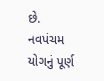છે.
નવપંચમ યોગનું પૂર્ણ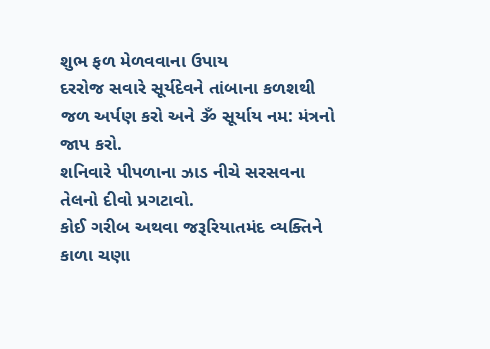શુભ ફળ મેળવવાના ઉપાય
દરરોજ સવારે સૂર્યદેવને તાંબાના કળશથી જળ અર્પણ કરો અને ૐ સૂર્યાય નમ: મંત્રનો જાપ કરો.
શનિવારે પીપળાના ઝાડ નીચે સરસવના તેલનો દીવો પ્રગટાવો.
કોઈ ગરીબ અથવા જરૂરિયાતમંદ વ્યક્તિને કાળા ચણા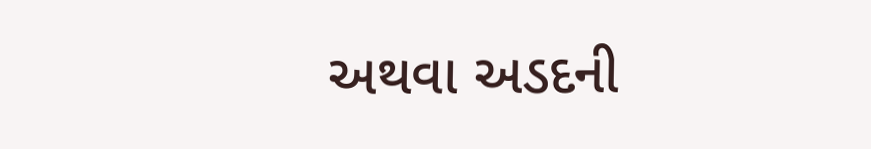અથવા અડદની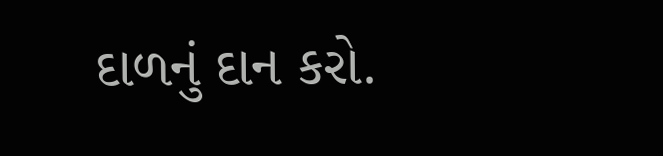દાળનું દાન કરો.